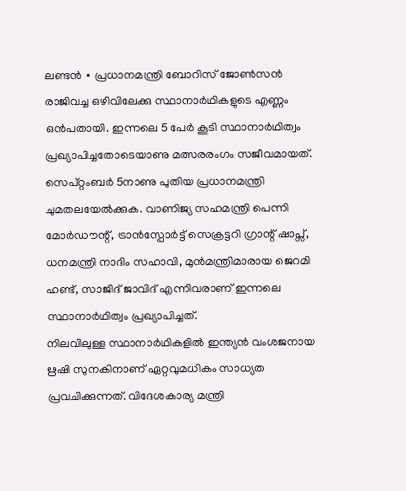ലണ്ടൻ ∙ പ്രധാനമന്ത്രി ബോറിസ് ജോൺസൻ രാജിവച്ച ഒഴിവിലേക്കു സ്ഥാനാർഥികളുടെ എണ്ണം ഒൻപതായി. ഇന്നലെ 5 പേർ കൂടി സ്ഥാനാർഥിത്വം പ്രഖ്യാപിച്ചതോടെയാണു മത്സരരംഗം സജീവമായത്. സെപ്റ്റംബർ 5നാണു പുതിയ പ്രധാനമന്ത്രി ചുമതലയേൽക്കുക. വാണിജ്യ സഹമന്ത്രി പെന്നി മോർഡൗന്റ്, ട്രാൻസ്പോർട്ട് സെക്രട്ടറി ഗ്രാന്റ് ഷാപ്സ്, ധനമന്ത്രി നാദിം സഹാവി, മുൻമന്ത്രിമാരായ ജെറമി ഹണ്ട്, സാജിദ് ജാവിദ് എന്നിവരാണ് ഇന്നലെ സ്ഥാനാർഥിത്വം പ്രഖ്യാപിച്ചത്.
നിലവിലുള്ള സ്ഥാനാർഥികളിൽ ഇന്ത്യൻ വംശജനായ ഋഷി സുനകിനാണ് ഏറ്റവുമധികം സാധ്യത പ്രവചിക്കുന്നത്. വിദേശകാര്യ മന്ത്രി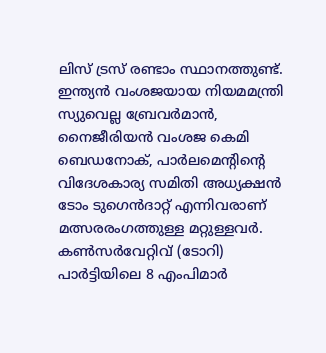ലിസ് ട്രസ് രണ്ടാം സ്ഥാനത്തുണ്ട്. ഇന്ത്യൻ വംശജയായ നിയമമന്ത്രി സ്യുവെല്ല ബ്രേവർമാൻ, നൈജീരിയൻ വംശജ കെമി ബെഡനോക്, പാർലമെന്റിന്റെ വിദേശകാര്യ സമിതി അധ്യക്ഷൻ ടോം ടുഗെൻദാറ്റ് എന്നിവരാണ് മത്സരരംഗത്തുള്ള മറ്റുള്ളവർ.
കൺസർവേറ്റിവ് (ടോറി) പാർട്ടിയിലെ 8 എംപിമാർ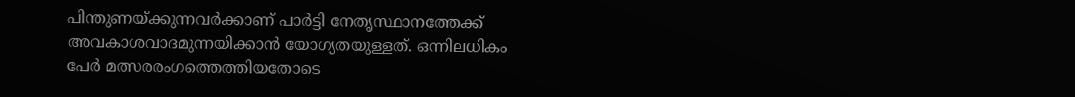പിന്തുണയ്ക്കുന്നവർക്കാണ് പാർട്ടി നേതൃസ്ഥാനത്തേക്ക് അവകാശവാദമുന്നയിക്കാൻ യോഗ്യതയുള്ളത്. ഒന്നിലധികം പേർ മത്സരരംഗത്തെത്തിയതോടെ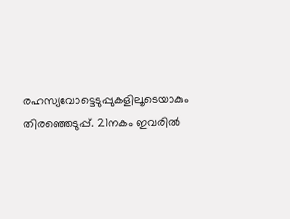രഹസ്യവോട്ടെടുപ്പുകളിലൂടെയാകും തിരഞ്ഞെടുപ്പ്. 21നകം ഇവരിൽ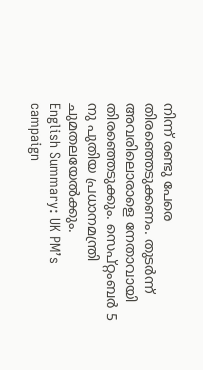നിന്ന് രണ്ടു പേരെ തിരഞ്ഞെടുക്കണം. തുടർന്ന് അവരിലൊരാളെ നേതാവായി തിരഞ്ഞെടുക്കും. സെപ്റ്റംബർ 5 നു പുതിയ പ്രധാനമന്ത്രി ചുമതലയേൽക്കും.
English Summary: UK PM’s campaign